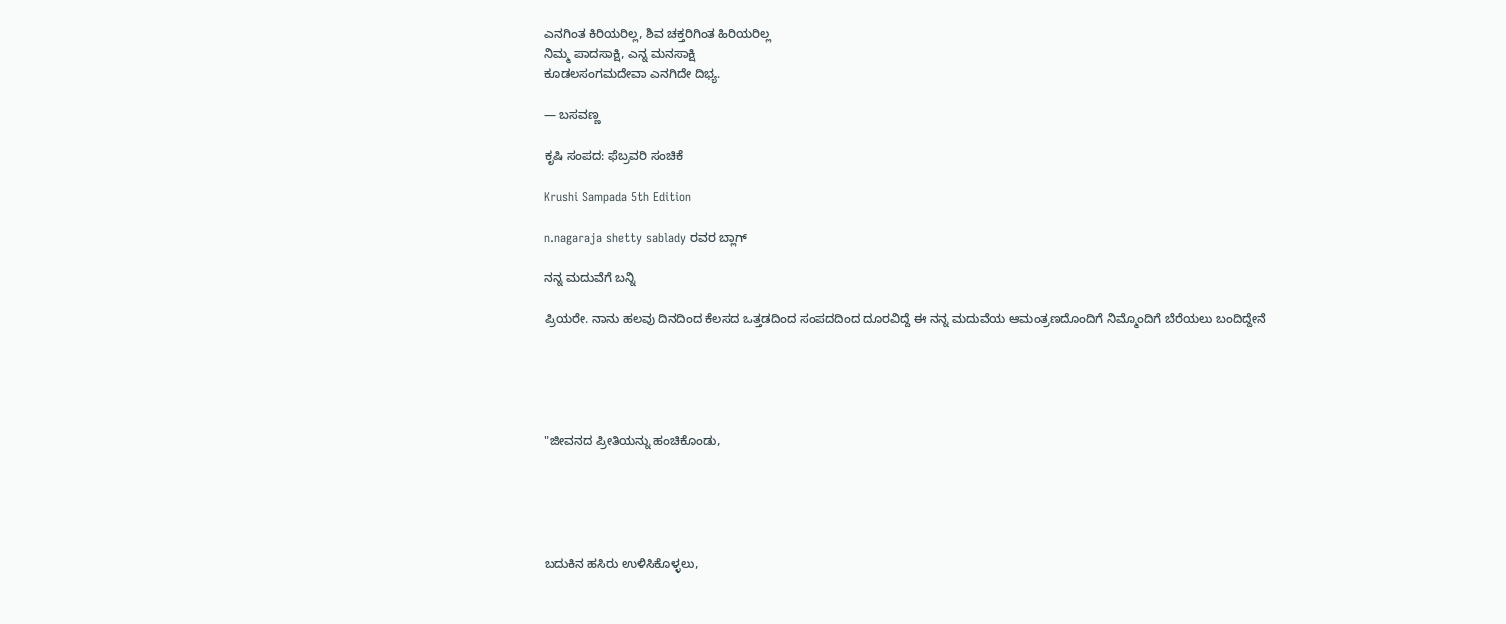ಎನಗಿಂತ ಕಿರಿಯರಿಲ್ಲ, ಶಿವ ಚಕ್ತರಿಗಿಂತ ಹಿರಿಯರಿಲ್ಲ
ನಿಮ್ಮ ಪಾದಸಾಕ್ಷಿ, ಎನ್ನ ಮನಸಾಕ್ಷಿ
ಕೂಡಲಸಂಗಮದೇವಾ ಎನಗಿದೇ ದಿಭ್ಯ.

— ಬಸವಣ್ಣ

ಕೃಷಿ ಸಂಪದ: ಫೆಬ್ರವರಿ ಸಂಚಿಕೆ

Krushi Sampada 5th Edition

n.nagaraja shetty sablady ರವರ ಬ್ಲಾಗ್

ನನ್ನ ಮದುವೆಗೆ ಬನ್ನಿ

ಪ್ರಿಯರೇ. ನಾನು ಹಲವು ದಿನದಿಂದ ಕೆಲಸದ ಒತ್ತಡದಿಂದ ಸಂಪದದಿಂದ ದೂರವಿದ್ದೆ ಈ ನನ್ನ ಮದುವೆಯ ಆಮಂತ್ರಣದೊಂದಿಗೆ ನಿಮ್ಮೊಂದಿಗೆ ಬೆರೆಯಲು ಬಂದಿದ್ದೇನೆ





"ಜೀವನದ ಪ್ರೀತಿಯನ್ನು ಹಂಚಿಕೊಂಡು,





ಬದುಕಿನ ಹಸಿರು ಉಳಿಸಿಕೊಳ್ಳಲು,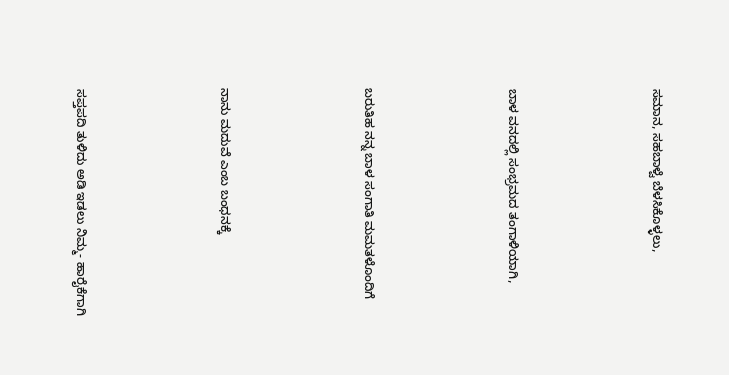ಸಮಾನ, ಸಹಬಾಳ್ವೆ ಬೆಳಸಿಕೊಳ್ಳಲು,





ಬಾಳ ವನದಲ್ಲಿ ಸಂಭ್ರಮದ ತಂಗಾಳಿಯಾಗಿ,





ಬರುತಿಹ ನನ್ನ ಬಾಳ ಸಂಗಾತಿ ಮಮತಳೊಂದಿಗೆ





ನಾನು ಮದುವೆ ಎಂಬ ಬಂಧನಕ್ಕೆ





ಸಪ್ತಪದಿ ತುಳಿದು ಅಡಿ ಇಡಲು ನಿಮ್ಮ- ಹಾರೈಕೆಗಾಗಿ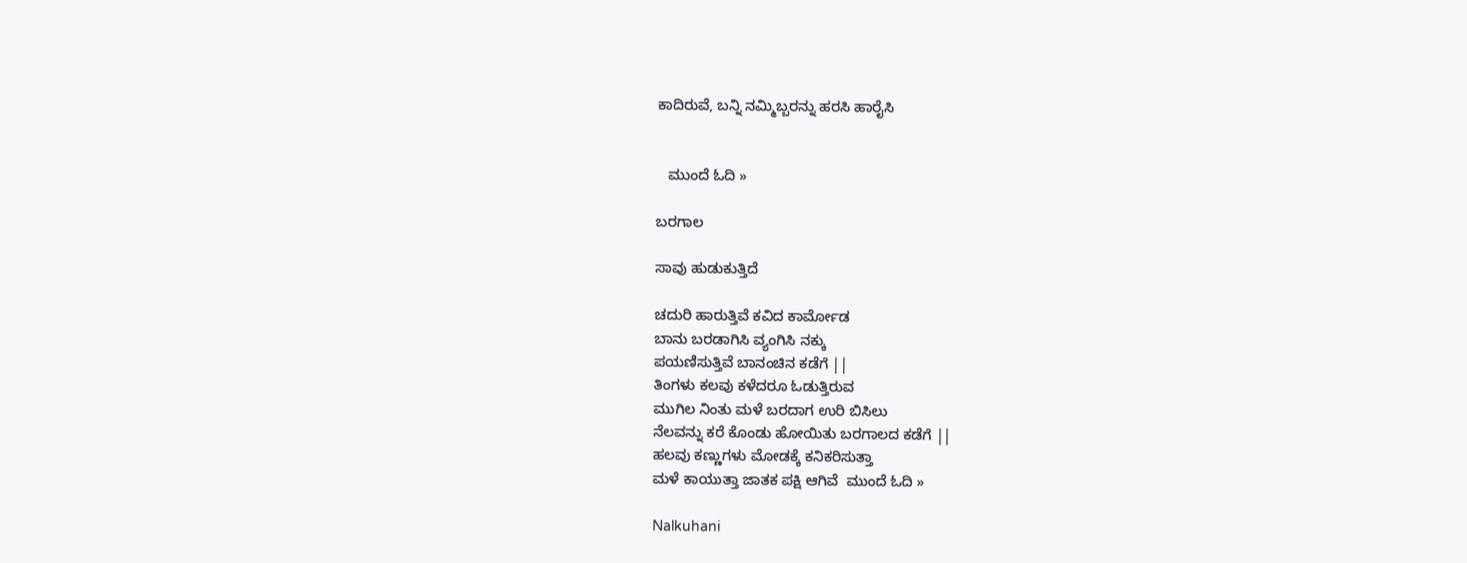ಕಾದಿರುವೆ, ಬನ್ನಿ ನಮ್ಮಿಬ್ಬರನ್ನು ಹರಸಿ ಹಾರೈಸಿ


   ಮುಂದೆ ಓದಿ »

ಬರಗಾಲ

ಸಾವು ಹುಡುಕುತ್ತಿದೆ

ಚದುರಿ ಹಾರುತ್ತಿವೆ ಕವಿದ ಕಾರ್ಮೋಡ
ಬಾನು ಬರಡಾಗಿಸಿ ವ್ಯಂಗಿಸಿ ನಕ್ಕು
ಪಯಣಿಸುತ್ತಿವೆ ಬಾನಂಚಿನ ಕಡೆಗೆ ||
ತಿಂಗಳು ಕಲವು ಕಳೆದರೂ ಓಡುತ್ತಿರುವ
ಮುಗಿಲ ನಿಂತು ಮಳೆ ಬರದಾಗ ಉರಿ ಬಿಸಿಲು
ನೆಲವನ್ನು ಕರೆ ಕೊಂಡು ಹೋಯಿತು ಬರಗಾಲದ ಕಡೆಗೆ ||
ಹಲವು ಕಣ್ಣುಗಳು ಮೋಡಕ್ಕೆ ಕನಿಕರಿಸುತ್ತಾ
ಮಳೆ ಕಾಯುತ್ತಾ ಜಾತಕ ಪಕ್ಷಿ ಆಗಿವೆ  ಮುಂದೆ ಓದಿ »

Nalkuhani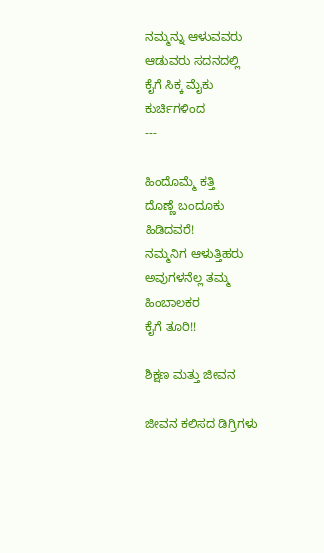ನಮ್ಮನ್ನು ಆಳುವವರು
ಆಡುವರು ಸದನದಲ್ಲಿ
ಕೈಗೆ ಸಿಕ್ಕ ಮೈಕು
ಕುರ್ಚಿಗಳಿಂದ
---

ಹಿಂದೊಮ್ಮೆ ಕತ್ತಿ
ದೊಣ್ಣೆ ಬಂದೂಕು
ಹಿಡಿದವರೆ!
ನಮ್ಮನಿಗ ಆಳುತ್ತಿಹರು
ಅವುಗಳನೆಲ್ಲ ತಮ್ಮ
ಹಿಂಬಾಲಕರ
ಕೈಗೆ ತೂರಿ!!

ಶಿಕ್ಷಣ ಮತ್ತು ಜೀವನ

ಜೀವನ ಕಲಿಸದ ಡಿಗ್ರಿಗಳು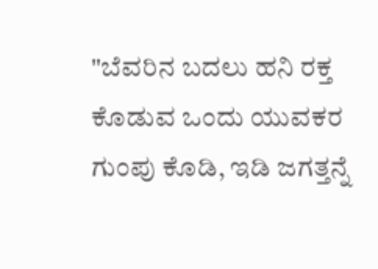"ಬೆವರಿನ ಬದಲು ಹನಿ ರಕ್ತ ಕೊಡುವ ಒಂದು ಯುವಕರ ಗುಂಪು ಕೊಡಿ, ಇಡಿ ಜಗತ್ತನ್ನೆ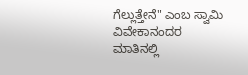ಗೆಲ್ಲುತ್ತೇನೆ" ಎಂಬ ಸ್ವಾಮಿ ವಿವೇಕಾನಂದರ ಮಾತಿನಲ್ಲಿ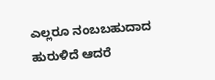ಎಲ್ಲರೂ ನಂಬಬಹುದಾದ ಹುರುಳಿದೆ ಆದರೆ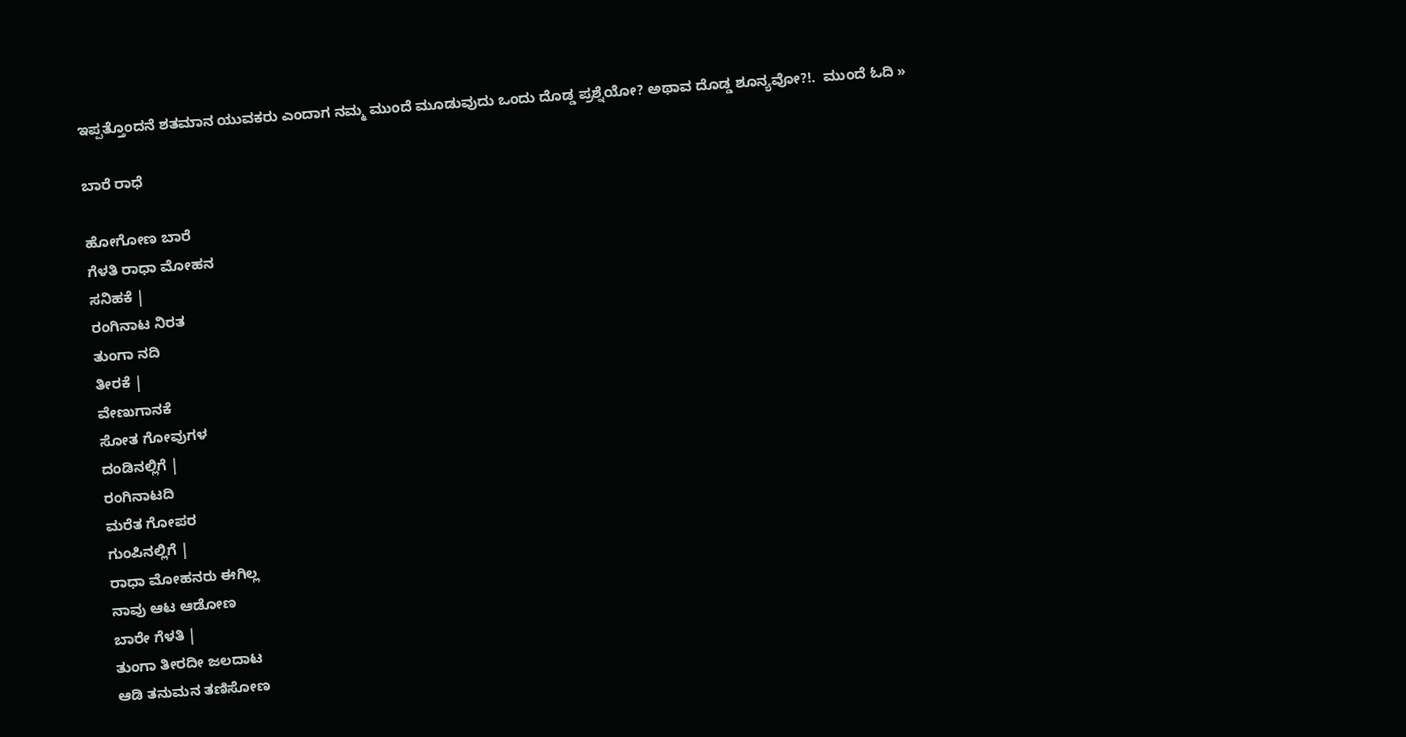ಇಪ್ಪತ್ತೊಂದನೆ ಶತಮಾನ ಯುವಕರು ಎಂದಾಗ ನಮ್ಮ ಮುಂದೆ ಮೂಡುವುದು ಒಂದು ದೊಡ್ಡ ಪ್ರಶ್ನೆಯೋ? ಅಥಾವ ದೊಡ್ಡ ಶೂನ್ಯವೋ?!.  ಮುಂದೆ ಓದಿ »

ಬಾರೆ ರಾಧೆ

ಹೋಗೋಣ ಬಾರೆ
ಗೆಳತಿ ರಾಧಾ ಮೋಹನ
ಸನಿಹಕೆ |
ರಂಗಿನಾಟ ನಿರತ
ತುಂಗಾ ನದಿ
ತೀರಕೆ |
ವೇಣುಗಾನಕೆ
ಸೋತ ಗೋವುಗಳ
ದಂಡಿನಲ್ಲಿಗೆ |
ರಂಗಿನಾಟದಿ
ಮರೆತ ಗೋಪರ
ಗುಂಪಿನಲ್ಲಿಗೆ |
ರಾಧಾ ಮೋಹನರು ಈಗಿಲ್ಲ
ನಾವು ಆಟ ಆಡೋಣ
ಬಾರೇ ಗೆಳತಿ |
ತುಂಗಾ ತೀರದೀ ಜಲದಾಟ
ಆಡಿ ತನುಮನ ತಣಿಸೋಣ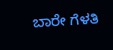ಬಾರೇ ಗೆಳತಿ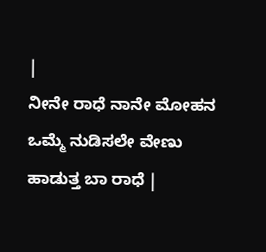|
ನೀನೇ ರಾಧೆ ನಾನೇ ಮೋಹನ
ಒಮ್ಮೆ ನುಡಿಸಲೇ ವೇಣು
ಹಾಡುತ್ತ ಬಾ ರಾಧೆ |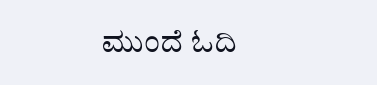ಮುಂದೆ ಓದಿ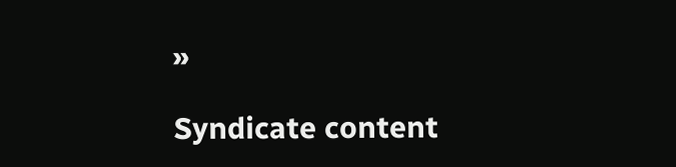»

Syndicate content